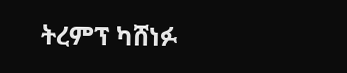ትረምፕ ካሸነፉ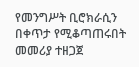የመንግሥት ቢሮክራሲን በቀጥታ የሚቆጣጠሩበት መመሪያ ተዘጋጀ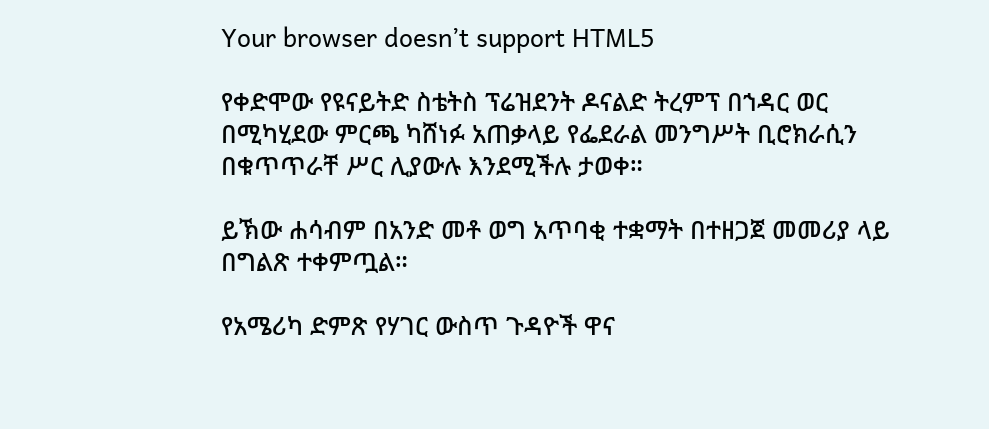Your browser doesn’t support HTML5

የቀድሞው የዩናይትድ ስቴትስ ፕሬዝደንት ዶናልድ ትረምፕ በኀዳር ወር በሚካሂደው ምርጫ ካሸነፉ አጠቃላይ የፌደራል መንግሥት ቢሮክራሲን በቁጥጥራቸ ሥር ሊያውሉ እንደሚችሉ ታወቀ።

ይኽው ሐሳብም በአንድ መቶ ወግ አጥባቂ ተቋማት በተዘጋጀ መመሪያ ላይ በግልጽ ተቀምጧል።

የአሜሪካ ድምጽ የሃገር ውስጥ ጉዳዮች ዋና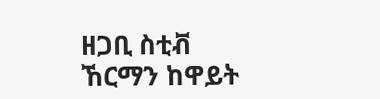ዘጋቢ ስቲቭ ኸርማን ከዋይት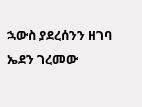ኋውስ ያደረሰንን ዘገባ ኤደን ገረመው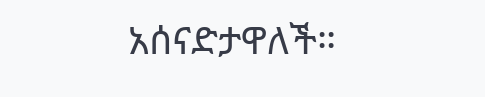አሰናድታዋለች።